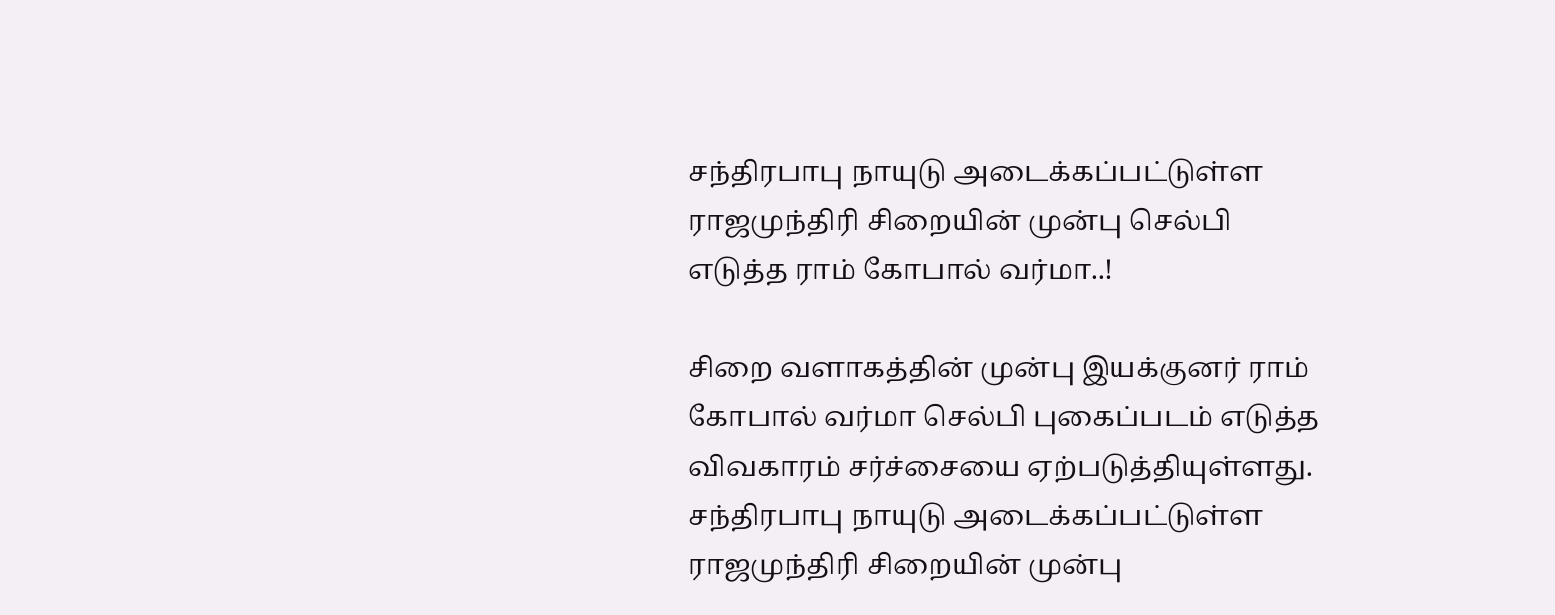சந்திரபாபு நாயுடு அடைக்கப்பட்டுள்ள ராஜமுந்திரி சிறையின் முன்பு செல்பி எடுத்த ராம் கோபால் வர்மா..!

சிறை வளாகத்தின் முன்பு இயக்குனர் ராம் கோபால் வர்மா செல்பி புகைப்படம் எடுத்த விவகாரம் சர்ச்சையை ஏற்படுத்தியுள்ளது.
சந்திரபாபு நாயுடு அடைக்கப்பட்டுள்ள ராஜமுந்திரி சிறையின் முன்பு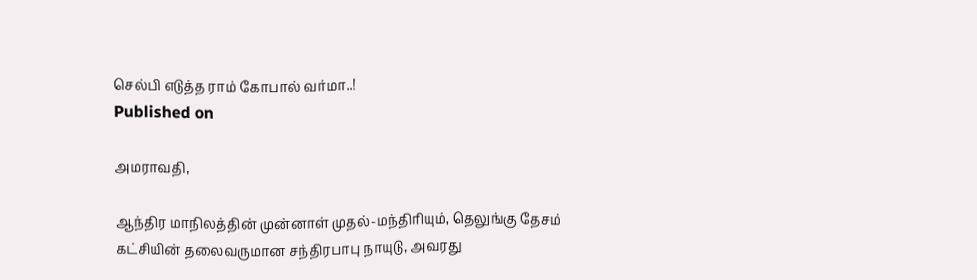செல்பி எடுத்த ராம் கோபால் வர்மா..!
Published on

அமராவதி,

ஆந்திர மாநிலத்தின் முன்னாள் முதல்-மந்திரியும், தெலுங்கு தேசம் கட்சியின் தலைவருமான சந்திரபாபு நாயுடு, அவரது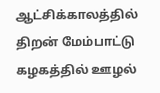ஆட்சிக்காலத்தில் திறன் மேம்பாட்டு கழகத்தில் ஊழல்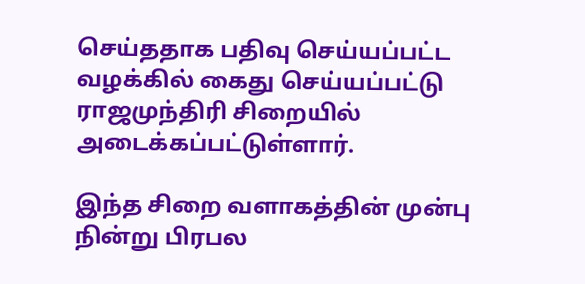செய்ததாக பதிவு செய்யப்பட்ட வழக்கில் கைது செய்யப்பட்டு ராஜமுந்திரி சிறையில் அடைக்கப்பட்டுள்ளார்.

இந்த சிறை வளாகத்தின் முன்பு நின்று பிரபல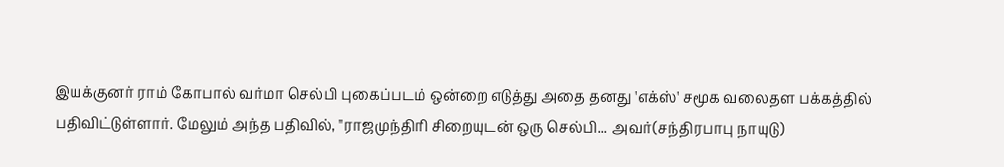இயக்குனர் ராம் கோபால் வர்மா செல்பி புகைப்படம் ஒன்றை எடுத்து அதை தனது 'எக்ஸ்' சமூக வலைதள பக்கத்தில் பதிவிட்டுள்ளார். மேலும் அந்த பதிவில், "ராஜமுந்திரி சிறையுடன் ஒரு செல்பி... அவர்(சந்திரபாபு நாயுடு)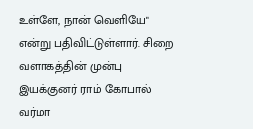உள்ளே, நான் வெளியே" என்று பதிவிட்டுள்ளார். சிறை வளாகத்தின் முன்பு இயக்குனர் ராம் கோபால் வர்மா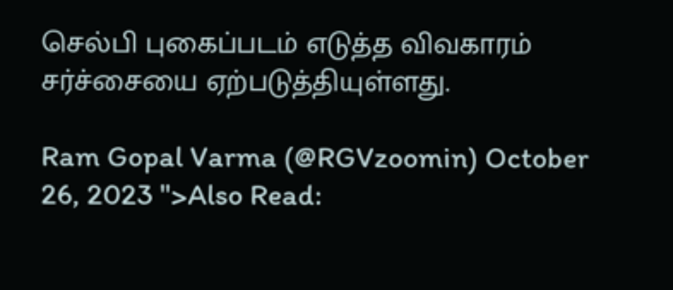செல்பி புகைப்படம் எடுத்த விவகாரம் சர்ச்சையை ஏற்படுத்தியுள்ளது.

Ram Gopal Varma (@RGVzoomin) October 26, 2023 ">Also Read: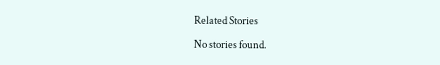Related Stories

No stories found.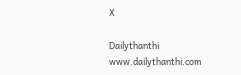X

Dailythanthi
www.dailythanthi.com